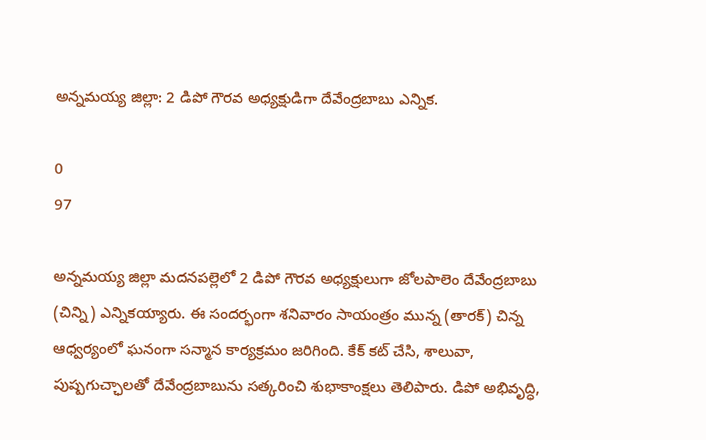అన్నమయ్య జిల్లా: 2 డిపో గౌరవ అధ్యక్షుడిగా దేవేంద్రబాబు ఎన్నిక.

0
97

అన్నమయ్య జిల్లా మదనపల్లెలో 2 డిపో గౌరవ అధ్యక్షులుగా జోలపాలెం దేవేంద్రబాబు (చిన్ని) ఎన్నికయ్యారు. ఈ సందర్భంగా శనివారం సాయంత్రం మున్న (తారక్) చిన్న ఆధ్వర్యంలో ఘనంగా సన్మాన కార్యక్రమం జరిగింది. కేక్ కట్ చేసి, శాలువా, పుష్పగుచ్ఛాలతో దేవేంద్రబాబును సత్కరించి శుభాకాంక్షలు తెలిపారు. డిపో అభివృద్ధి,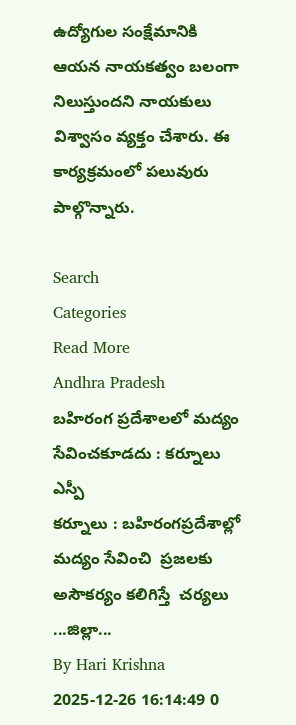ఉద్యోగుల సంక్షేమానికి ఆయన నాయకత్వం బలంగా నిలుస్తుందని నాయకులు విశ్వాసం వ్యక్తం చేశారు. ఈ కార్యక్రమంలో పలువురు పాల్గొన్నారు.

Search
Categories
Read More
Andhra Pradesh
బహిరంగ ప్రదేశాలలో మద్యం సేవించకూడదు : కర్నూలు ఎస్పీ
కర్నూలు : బహిరంగప్రదేశాల్లో మద్యం సేవించి  ప్రజలకు అసౌకర్యం కలిగిస్తే  చర్యలు ...జిల్లా...
By Hari Krishna 2025-12-26 16:14:49 0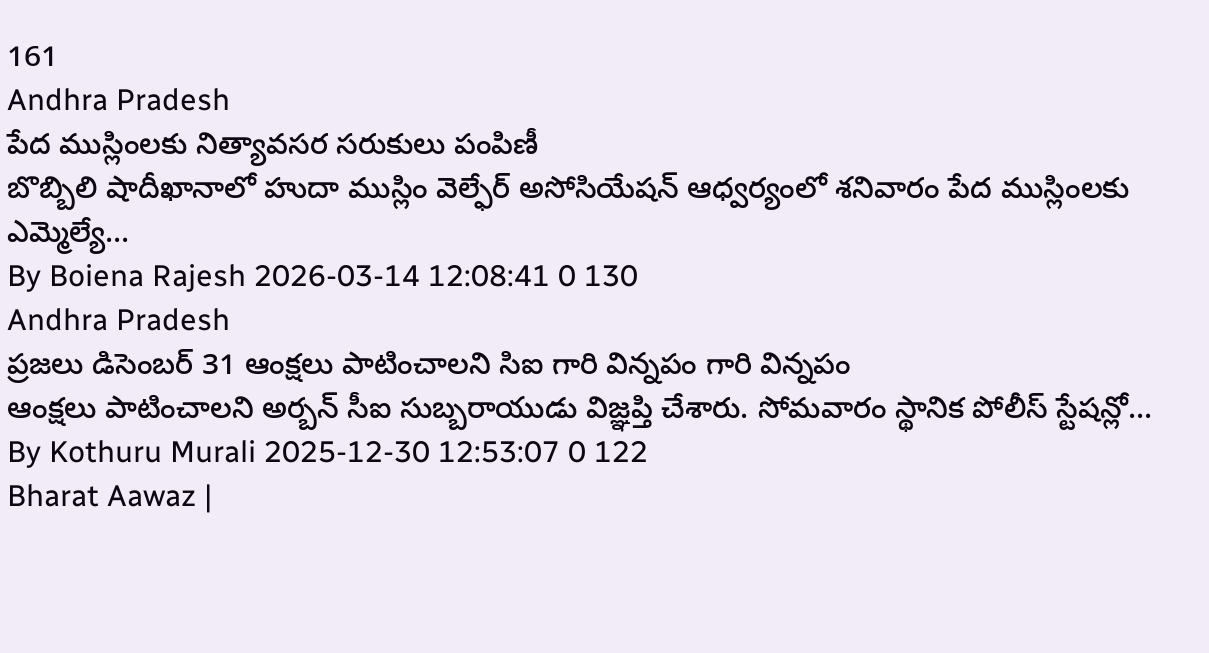161
Andhra Pradesh
పేద ముస్లింలకు నిత్యావసర సరుకులు పంపిణీ
బొబ్బిలి షాదీఖానాలో హుదా ముస్లిం వెల్ఫేర్ అసోసియేషన్ ఆధ్వర్యంలో శనివారం పేద ముస్లింలకు ఎమ్మెల్యే...
By Boiena Rajesh 2026-03-14 12:08:41 0 130
Andhra Pradesh
ప్రజలు డిసెంబర్ 31 ఆంక్షలు పాటించాలని సిఐ గారి విన్నపం గారి విన్నపం
ఆంక్షలు పాటించాలని అర్బన్ సీఐ సుబ్బరాయుడు విజ్ఞప్తి చేశారు. సోమవారం స్థానిక పోలీస్ స్టేషన్లో...
By Kothuru Murali 2025-12-30 12:53:07 0 122
Bharat Aawaz |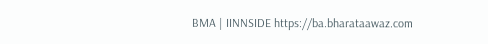BMA | IINNSIDE https://ba.bharataawaz.com